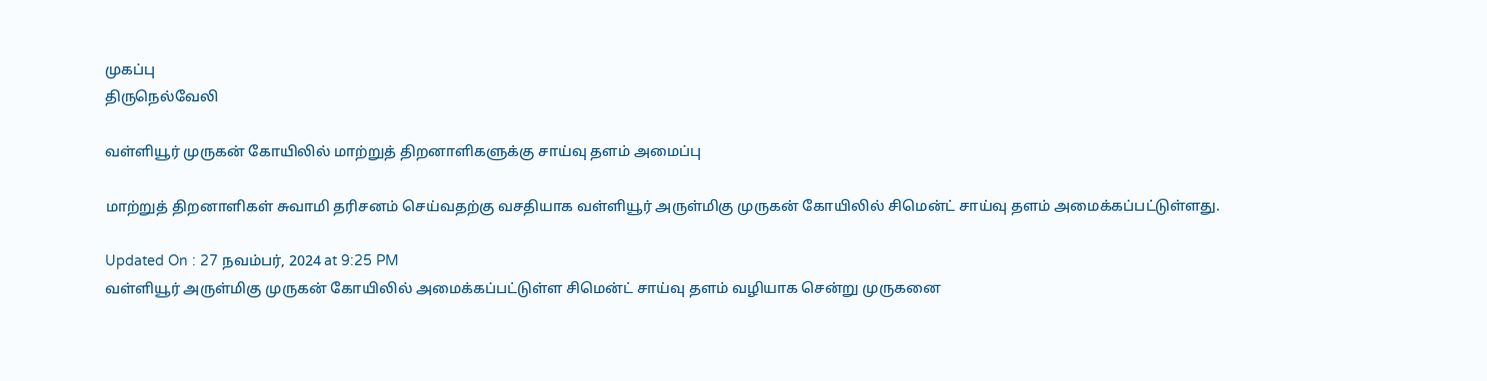முகப்பு
திருநெல்வேலி

வள்ளியூர் முருகன் கோயிலில் மாற்றுத் திறனாளிகளுக்கு சாய்வு தளம் அமைப்பு

மாற்றுத் திறனாளிகள் சுவாமி தரிசனம் செய்வதற்கு வசதியாக வள்ளியூர் அருள்மிகு முருகன் கோயிலில் சிமென்ட் சாய்வு தளம் அமைக்கப்பட்டுள்ளது.

Updated On : 27 நவம்பர், 2024 at 9:25 PM
வள்ளியூர் அருள்மிகு முருகன் கோயிலில் அமைக்கப்பட்டுள்ள சிமென்ட் சாய்வு தளம் வழியாக சென்று முருகனை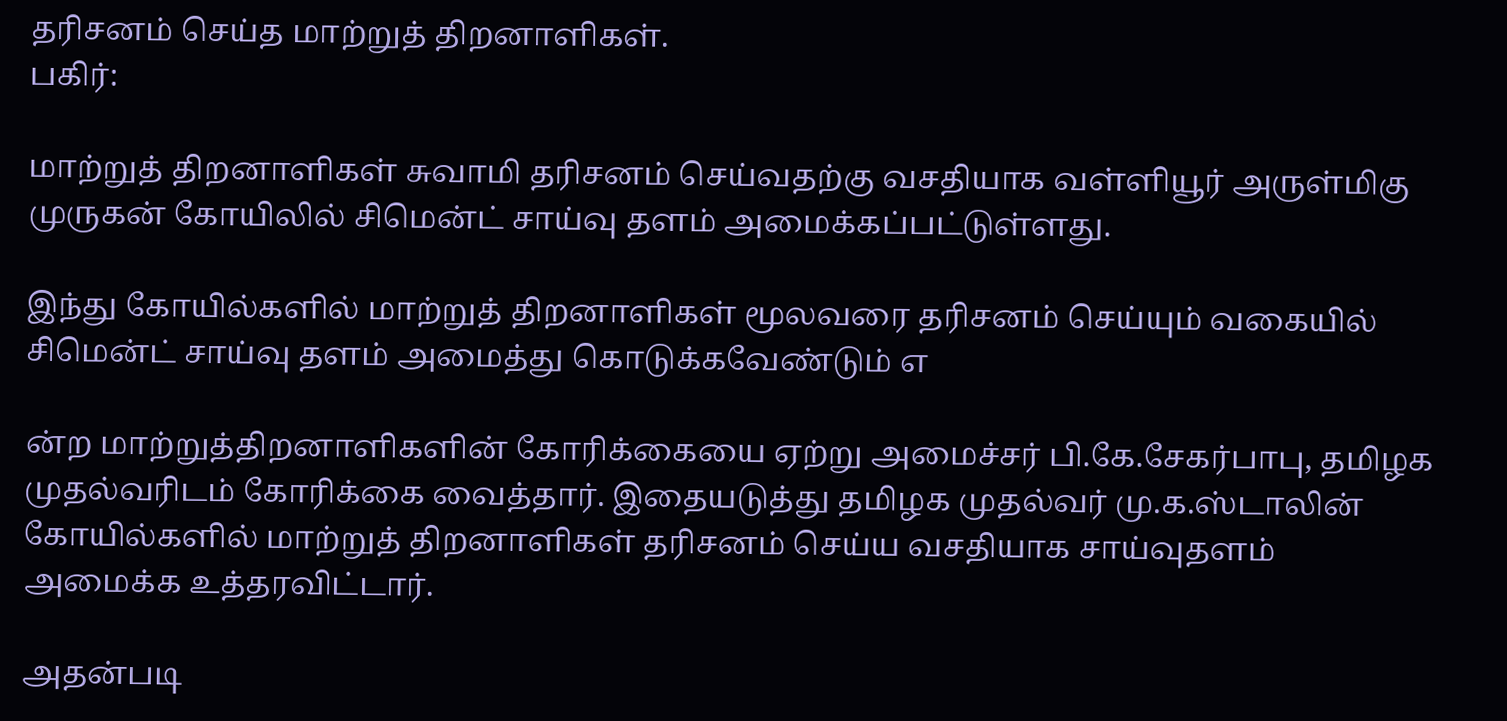தரிசனம் செய்த மாற்றுத் திறனாளிகள்.
பகிர்:

மாற்றுத் திறனாளிகள் சுவாமி தரிசனம் செய்வதற்கு வசதியாக வள்ளியூர் அருள்மிகு முருகன் கோயிலில் சிமென்ட் சாய்வு தளம் அமைக்கப்பட்டுள்ளது.

இந்து கோயில்களில் மாற்றுத் திறனாளிகள் மூலவரை தரிசனம் செய்யும் வகையில் சிமென்ட் சாய்வு தளம் அமைத்து கொடுக்கவேண்டும் எ

ன்ற மாற்றுத்திறனாளிகளின் கோரிக்கையை ஏற்று அமைச்சர் பி.கே.சேகர்பாபு, தமிழக முதல்வரிடம் கோரிக்கை வைத்தார். இதையடுத்து தமிழக முதல்வர் மு.க.ஸ்டாலின் கோயில்களில் மாற்றுத் திறனாளிகள் தரிசனம் செய்ய வசதியாக சாய்வுதளம் அமைக்க உத்தரவிட்டார்.

அதன்படி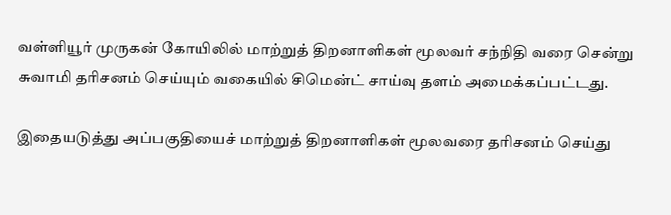வள்ளியூர் முருகன் கோயிலில் மாற்றுத் திறனாளிகள் மூலவர் சந்நிதி வரை சென்று சுவாமி தரிசனம் செய்யும் வகையில் சிமென்ட் சாய்வு தளம் அமைக்கப்பட்டது.

இதையடுத்து அப்பகுதியைச் மாற்றுத் திறனாளிகள் மூலவரை தரிசனம் செய்து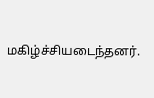மகிழ்ச்சியடைந்தனர்.